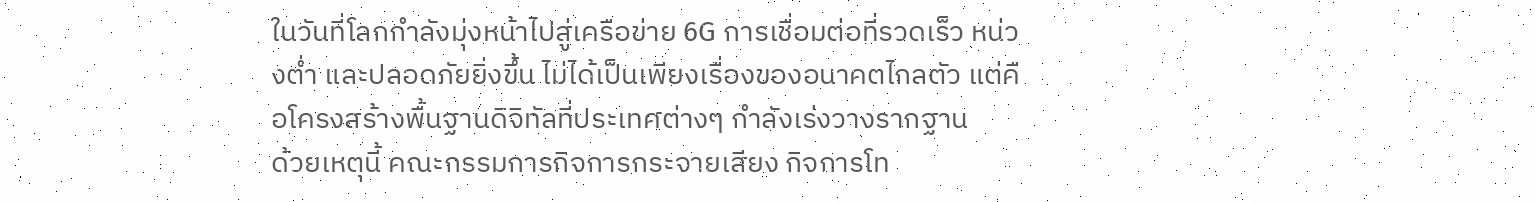ในวันที่โลกกำลังมุ่งหน้าไปสู่เครือข่าย 6G การเชื่อมต่อที่รวดเร็ว หน่วงต่ำ และปลอดภัยยิ่งขึ้น ไม่ได้เป็นเพียงเรื่องของอนาคตไกลตัว แต่คือโครงสร้างพื้นฐานดิจิทัลที่ประเทศต่างๆ กำลังเร่งวางรากฐาน
ด้วยเหตุนี้ คณะกรรมการกิจการกระจายเสียง กิจการโท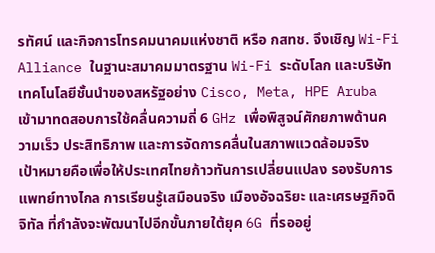รทัศน์ และกิจการโทรคมนาคมแห่งชาติ หรือ กสทช. จึงเชิญ Wi-Fi Alliance ในฐานะสมาคมมาตรฐาน Wi-Fi ระดับโลก และบริษัทเทคโนโลยีชั้นนำของสหรัฐอย่าง Cisco, Meta, HPE Aruba เข้ามาทดสอบการใช้คลื่นความถี่ 6 GHz เพื่อพิสูจน์ศักยภาพด้านความเร็ว ประสิทธิภาพ และการจัดการคลื่นในสภาพแวดล้อมจริง
เป้าหมายคือเพื่อให้ประเทศไทยก้าวทันการเปลี่ยนแปลง รองรับการแพทย์ทางไกล การเรียนรู้เสมือนจริง เมืองอัจฉริยะ และเศรษฐกิจดิจิทัล ที่กำลังจะพัฒนาไปอีกขั้นภายใต้ยุค 6G ที่รออยู่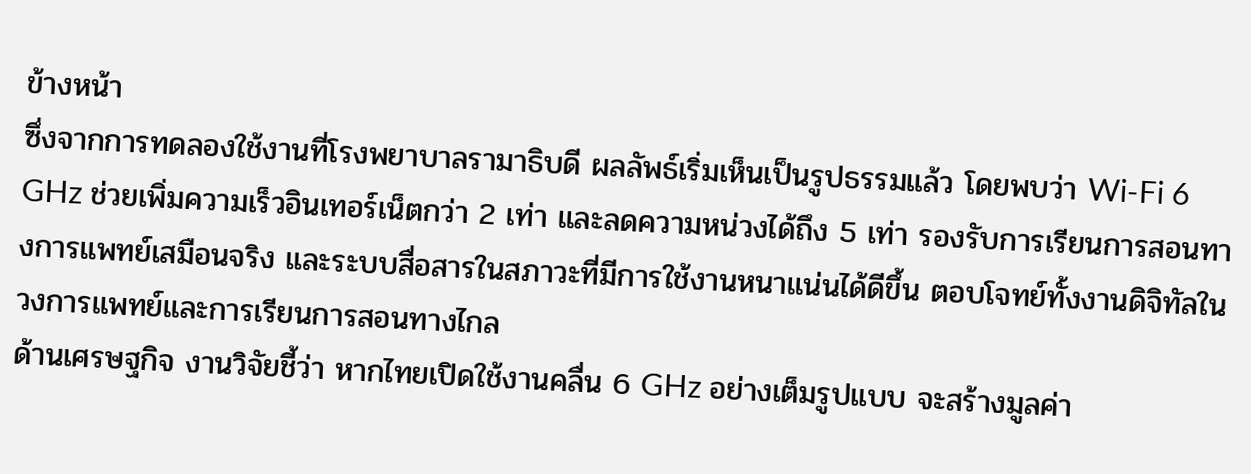ข้างหน้า
ซึ่งจากการทดลองใช้งานที่โรงพยาบาลรามาธิบดี ผลลัพธ์เริ่มเห็นเป็นรูปธรรมแล้ว โดยพบว่า Wi-Fi 6 GHz ช่วยเพิ่มความเร็วอินเทอร์เน็ตกว่า 2 เท่า และลดความหน่วงได้ถึง 5 เท่า รองรับการเรียนการสอนทางการแพทย์เสมือนจริง และระบบสื่อสารในสภาวะที่มีการใช้งานหนาแน่นได้ดีขึ้น ตอบโจทย์ทั้งงานดิจิทัลในวงการแพทย์และการเรียนการสอนทางไกล
ด้านเศรษฐกิจ งานวิจัยชี้ว่า หากไทยเปิดใช้งานคลื่น 6 GHz อย่างเต็มรูปแบบ จะสร้างมูลค่า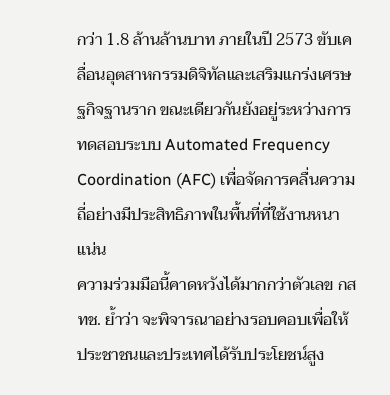กว่า 1.8 ล้านล้านบาท ภายในปี 2573 ขับเคลื่อนอุตสาหกรรมดิจิทัลและเสริมแกร่งเศรษฐกิจฐานราก ขณะเดียวกันยังอยู่ระหว่างการทดสอบระบบ Automated Frequency Coordination (AFC) เพื่อจัดการคลื่นความถี่อย่างมีประสิทธิภาพในพื้นที่ที่ใช้งานหนาแน่น
ความร่วมมือนี้คาดหวังได้มากกว่าตัวเลข กสทช. ย้ำว่า จะพิจารณาอย่างรอบคอบเพื่อให้ประชาชนและประเทศได้รับประโยชน์สูง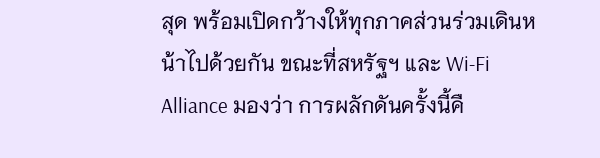สุด พร้อมเปิดกว้างให้ทุกภาคส่วนร่วมเดินหน้าไปด้วยกัน ขณะที่สหรัฐฯ และ Wi-Fi Alliance มองว่า การผลักดันครั้งนี้คื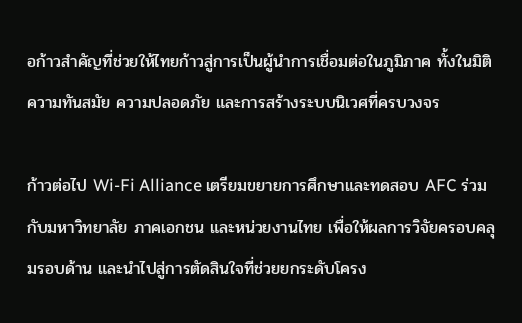อก้าวสำคัญที่ช่วยให้ไทยก้าวสู่การเป็นผู้นำการเชื่อมต่อในภูมิภาค ทั้งในมิติความทันสมัย ความปลอดภัย และการสร้างระบบนิเวศที่ครบวงจร

ก้าวต่อไป Wi-Fi Alliance เตรียมขยายการศึกษาและทดสอบ AFC ร่วมกับมหาวิทยาลัย ภาคเอกชน และหน่วยงานไทย เพื่อให้ผลการวิจัยครอบคลุมรอบด้าน และนำไปสู่การตัดสินใจที่ช่วยยกระดับโครง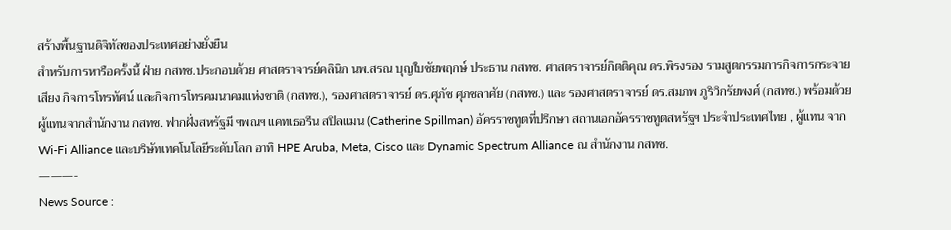สร้างพื้นฐานดิจิทัลของประเทศอย่างยั่งยืน
สำหรับการหารือครั้งนี้ ฝ่าย กสทช.ประกอบด้วย ศาสตราจารย์คลินิก นพ.สรณ บุญใบชัยพฤกษ์ ประธาน กสทช. ศาสตราจารย์กิตติคุณ ดร.พิรงรอง รามสูตกรรมการกิจการกระจายเสียง กิจการโทรทัศน์ และกิจการโทรคมนาคมแห่งชาติ (กสทช.), รองศาสตราจารย์ ดร.ศุภัช ศุภชลาศัย (กสทช.) และ รองศาสตราจารย์ ดร.สมภพ ภูริวิกรัยพงศ์ (กสทช.) พร้อมด้วยผู้แทนจากสำนักงาน กสทช. ฟากฝั่งสหรัฐมี ฯพณฯ แคทเธอรีน สปิลแมน (Catherine Spillman) อัครราชทูตที่ปรึกษา สถานเอกอัครราชทูตสหรัฐฯ ประจำประเทศไทย , ผู้แทน จาก Wi-Fi Alliance และบริษัทเทคโนโลยีระดับโลก อาทิ HPE Aruba, Meta, Cisco และ Dynamic Spectrum Alliance ณ สำนักงาน กสทช.
———-
News Source :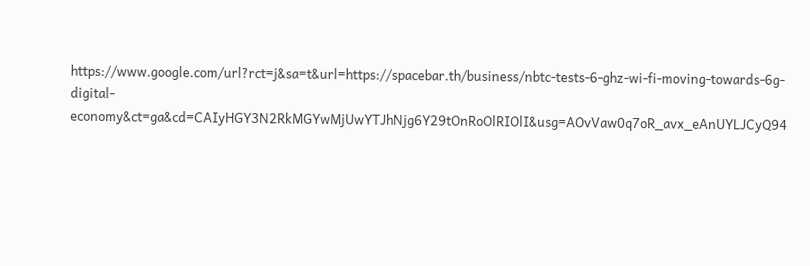https://www.google.com/url?rct=j&sa=t&url=https://spacebar.th/business/nbtc-tests-6-ghz-wi-fi-moving-towards-6g-digital-economy&ct=ga&cd=CAIyHGY3N2RkMGYwMjUwYTJhNjg6Y29tOnRoOlRIOlI&usg=AOvVaw0q7oR_avx_eAnUYLJCyQ94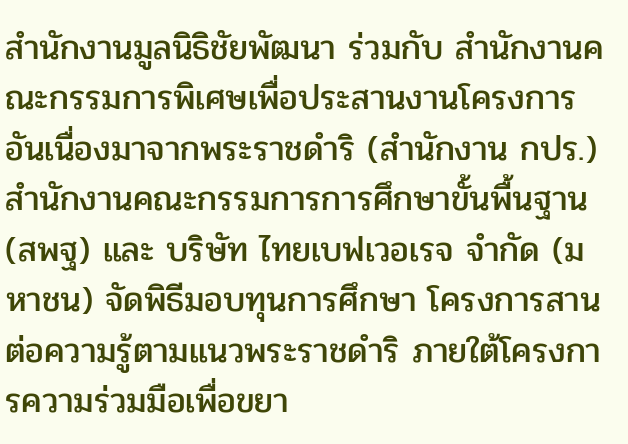สำนักงานมูลนิธิชัยพัฒนา ร่วมกับ สำนักงานคณะกรรมการพิเศษเพื่อประสานงานโครงการอันเนื่องมาจากพระราชดำริ (สำนักงาน กปร.) สำนักงานคณะกรรมการการศึกษาขั้นพื้นฐาน (สพฐ) และ บริษัท ไทยเบฟเวอเรจ จำกัด (มหาชน) จัดพิธีมอบทุนการศึกษา โครงการสานต่อความรู้ตามแนวพระราชดำริ ภายใต้โครงการความร่วมมือเพื่อขยา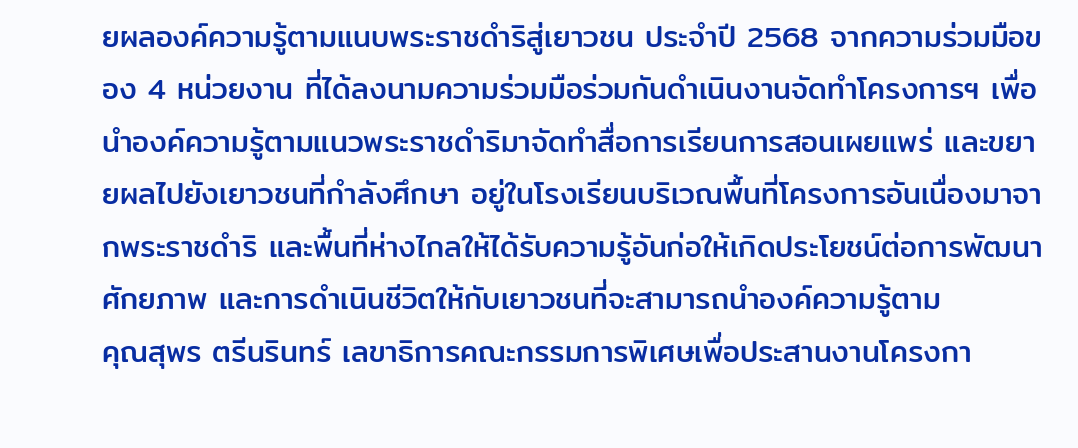ยผลองค์ความรู้ตามแนบพระราชดำริสู่เยาวชน ประจำปี 2568 จากความร่วมมือของ 4 หน่วยงาน ที่ได้ลงนามความร่วมมือร่วมกันดำเนินงานจัดทำโครงการฯ เพื่อนำองค์ความรู้ตามแนวพระราชดำริมาจัดทำสื่อการเรียนการสอนเผยแพร่ และขยายผลไปยังเยาวชนที่กำลังศึกษา อยู่ในโรงเรียนบริเวณพื้นที่โครงการอันเนื่องมาจากพระราชดำริ และพื้นที่ห่างไกลให้ได้รับความรู้อันก่อให้เกิดประโยชน์ต่อการพัฒนาศักยภาพ และการดำเนินชีวิตให้กับเยาวชนที่จะสามารถนำองค์ความรู้ตาม
คุณสุพร ตรีนรินทร์ เลขาธิการคณะกรรมการพิเศษเพื่อประสานงานโครงกา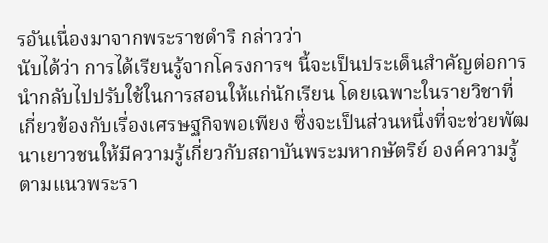รอันเนื่องมาจากพระราชดำริ กล่าวว่า
นับได้ว่า การได้เรียนรู้จากโครงการฯ นี้จะเป็นประเด็นสําคัญต่อการนำกลับไปปรับใช้ในการสอนให้แก่นักเรียน โดยเฉพาะในรายวิชาที่เกี่ยวข้องกับเรื่องเศรษฐกิจพอเพียง ซึ่งจะเป็นส่วนหนึ่งที่จะช่วยพัฒนาเยาวชนให้มีความรู้เกี่ยวกับสถาบันพระมหากษัตริย์ องค์ความรู้ตามแนวพระรา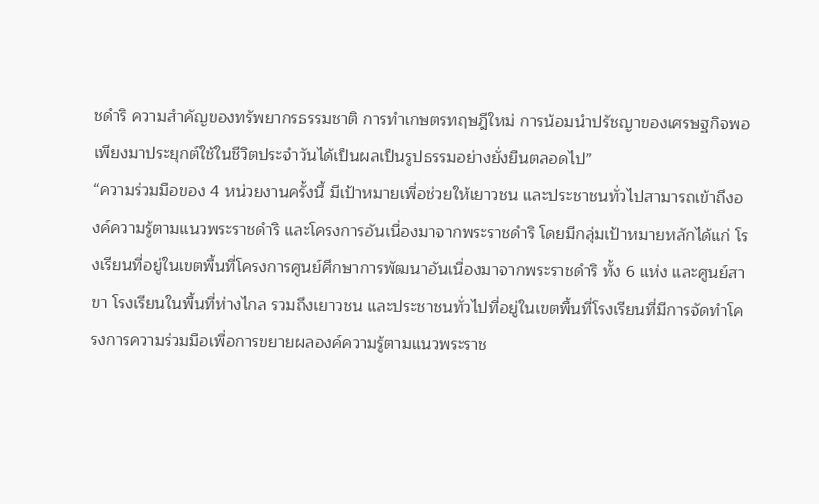ชดําริ ความสำคัญของทรัพยากรธรรมชาติ การทําเกษตรทฤษฎีใหม่ การน้อมนำปรัชญาของเศรษฐกิจพอเพียงมาประยุกต์ใช้ในชีวิตประจำวันได้เป็นผลเป็นรูปธรรมอย่างยั่งยืนตลอดไป”
“ความร่วมมือของ 4 หน่วยงานครั้งนี้ มีเป้าหมายเพื่อช่วยให้เยาวชน และประชาชนทั่วไปสามารถเข้าถึงองค์ความรู้ตามแนวพระราชดำริ และโครงการอันเนื่องมาจากพระราชดำริ โดยมีกลุ่มเป้าหมายหลักได้แก่ โรงเรียนที่อยู่ในเขตพื้นที่โครงการศูนย์ศึกษาการพัฒนาอันเนื่องมาจากพระราชดำริ ทั้ง 6 แห่ง และศูนย์สาขา โรงเรียนในพื้นที่ห่างไกล รวมถึงเยาวชน และประชาชนทั่วไปที่อยู่ในเขตพื้นที่โรงเรียนที่มีการจัดทำโครงการความร่วมมือเพื่อการขยายผลองค์ความรู้ตามแนวพระราช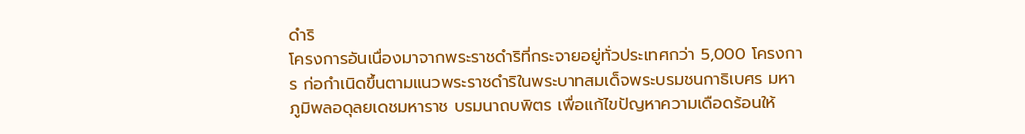ดำริ
โครงการอันเนื่องมาจากพระราชดำริที่กระจายอยู่ทั่วประเทศกว่า 5,000 โครงการ ก่อกำเนิดขึ้นตามแนวพระราชดำริในพระบาทสมเด็จพระบรมชนกาธิเบศร มหาภูมิพลอดุลยเดชมหาราช บรมนาถบพิตร เพื่อแก้ไขปัญหาความเดือดร้อนให้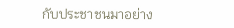กับประชาชนมาอย่าง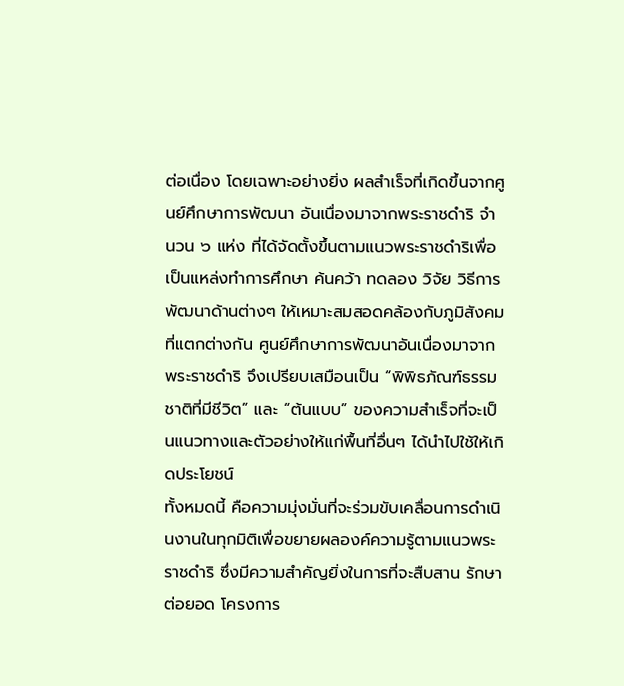ต่อเนื่อง โดยเฉพาะอย่างยิ่ง ผลสำเร็จที่เกิดขึ้นจากศูนย์ศึกษาการพัฒนา อันเนื่องมาจากพระราชดำริ จำนวน ๖ แห่ง ที่ได้จัดตั้งขึ้นตามแนวพระราชดำริเพื่อเป็นแหล่งทำการศึกษา ค้นคว้า ทดลอง วิจัย วิธีการพัฒนาด้านต่างๆ ให้เหมาะสมสอดคล้องกับภูมิสังคมที่แตกต่างกัน ศูนย์ศึกษาการพัฒนาอันเนื่องมาจากพระราชดำริ จึงเปรียบเสมือนเป็น “พิพิธภัณฑ์ธรรมชาติที่มีชีวิต” และ “ต้นแบบ” ของความสำเร็จที่จะเป็นแนวทางและตัวอย่างให้แก่พื้นที่อื่นๆ ได้นำไปใช้ให้เกิดประโยชน์
ทั้งหมดนี้ คือความมุ่งมั่นที่จะร่วมขับเคลื่อนการดำเนินงานในทุกมิติเพื่อขยายผลองค์ความรู้ตามแนวพระราชดำริ ซึ่งมีความสำคัญยิ่งในการที่จะสืบสาน รักษา ต่อยอด โครงการ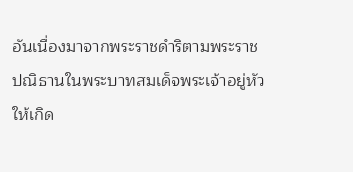อันเนื่องมาจากพระราชดำริตามพระราชปณิธานในพระบาทสมเด็จพระเจ้าอยู่หัว ให้เกิด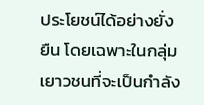ประโยชน์ได้อย่างยั่งยืน โดยเฉพาะในกลุ่มเยาวชนที่จะเป็นกำลัง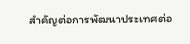สำคัญต่อการพัฒนาประเทศต่อ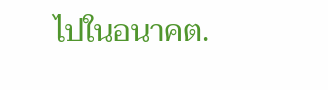ไปในอนาคต.